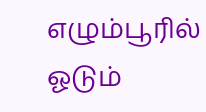எழும்பூரில் ஓடும்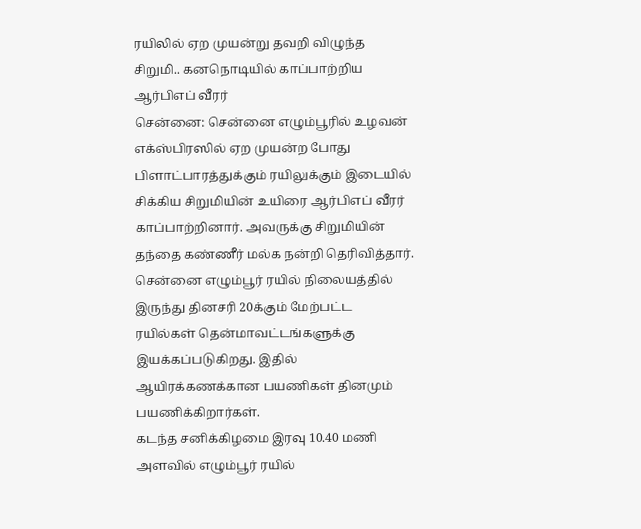ரயிலில் ஏற முயன்று தவறி விழுந்த சிறுமி.. கனநொடியில் காப்பாற்றிய ஆர்பிஎப் வீரர்
சென்னை: சென்னை எழும்பூரில் உழவன் எக்ஸ்பிரஸில் ஏற முயன்ற போது பிளாட்பாரத்துக்கும் ரயிலுக்கும் இடையில் சிக்கிய சிறுமியின் உயிரை ஆர்பிஎப் வீரர் காப்பாற்றினார். அவருக்கு சிறுமியின் தந்தை கண்ணீர் மல்க நன்றி தெரிவித்தார்.
சென்னை எழும்பூர் ரயில் நிலையத்தில் இருந்து தினசரி 20க்கும் மேற்பட்ட ரயில்கள் தென்மாவட்டங்களுக்கு இயக்கப்படுகிறது. இதில் ஆயிரக்கணக்கான பயணிகள் தினமும் பயணிக்கிறார்கள்.
கடந்த சனிக்கிழமை இரவு 10.40 மணி அளவில் எழும்பூர் ரயில்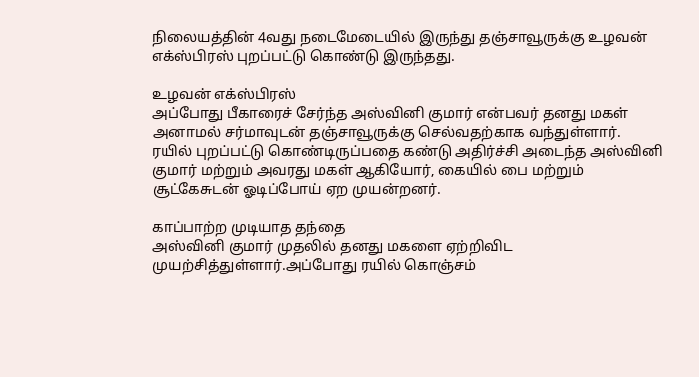நிலையத்தின் 4வது நடைமேடையில் இருந்து தஞ்சாவூருக்கு உழவன் எக்ஸ்பிரஸ் புறப்பட்டு கொண்டு இருந்தது.

உழவன் எக்ஸ்பிரஸ்
அப்போது பீகாரைச் சேர்ந்த அஸ்வினி குமார் என்பவர் தனது மகள் அனாமல் சர்மாவுடன் தஞ்சாவூருக்கு செல்வதற்காக வந்துள்ளார். ரயில் புறப்பட்டு கொண்டிருப்பதை கண்டு அதிர்ச்சி அடைந்த அஸ்வினி குமார் மற்றும் அவரது மகள் ஆகியோர், கையில் பை மற்றும் சூட்கேசுடன் ஓடிப்போய் ஏற முயன்றனர்.

காப்பாற்ற முடியாத தந்தை
அஸ்வினி குமார் முதலில் தனது மகளை ஏற்றிவிட முயற்சித்துள்ளார்.அப்போது ரயில் கொஞ்சம்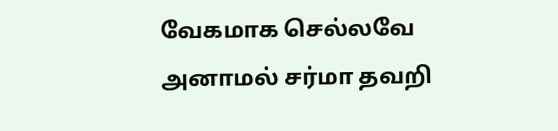வேகமாக செல்லவே அனாமல் சர்மா தவறி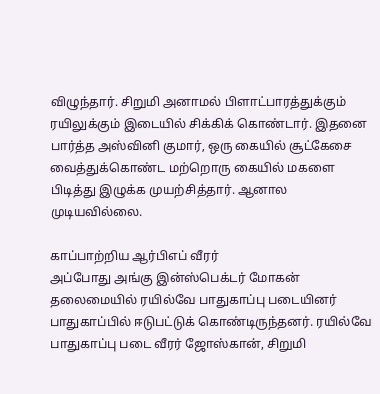விழுந்தார். சிறுமி அனாமல் பிளாட்பாரத்துக்கும் ரயிலுக்கும் இடையில் சிக்கிக் கொண்டார். இதனை பார்த்த அஸ்வினி குமார், ஒரு கையில் சூட்கேசை வைத்துக்கொண்ட மற்றொரு கையில் மகளை பிடித்து இழுக்க முயற்சித்தார். ஆனால முடியவில்லை.

காப்பாற்றிய ஆர்பிஎப் வீரர்
அப்போது அங்கு இன்ஸ்பெக்டர் மோகன் தலைமையில் ரயில்வே பாதுகாப்பு படையினர் பாதுகாப்பில் ஈடுபட்டுக் கொண்டிருந்தனர். ரயில்வே பாதுகாப்பு படை வீரர் ஜோஸ்கான், சிறுமி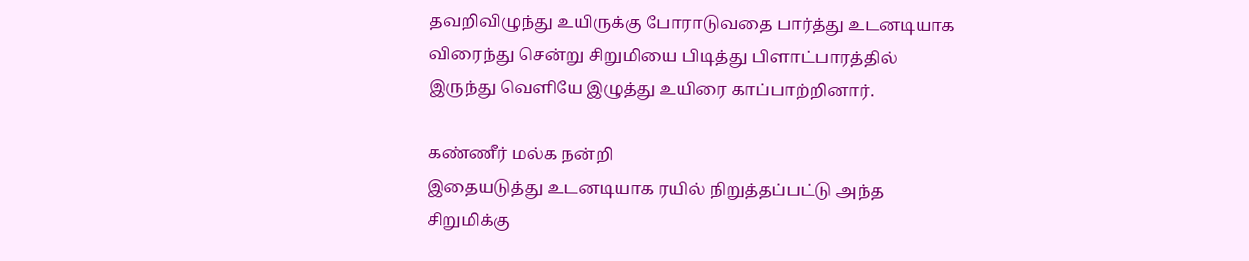தவறிவிழுந்து உயிருக்கு போராடுவதை பார்த்து உடனடியாக விரைந்து சென்று சிறுமியை பிடித்து பிளாட்பாரத்தில் இருந்து வெளியே இழுத்து உயிரை காப்பாற்றினார்.

கண்ணீர் மல்க நன்றி
இதையடுத்து உடனடியாக ரயில் நிறுத்தப்பட்டு அந்த சிறுமிக்கு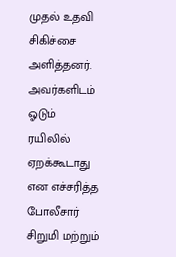முதல் உதவி சிகிச்சை அளித்தனர். அவர்களிடம் ஓடும் ரயிலில் ஏறக்கூடாது என எச்சரித்த போலீசார் சிறுமி மற்றும்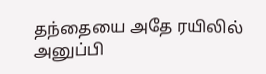தந்தையை அதே ரயிலில் அனுப்பி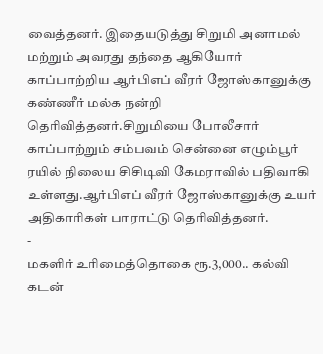வைத்தனர். இதையடுத்து சிறுமி அனாமல் மற்றும் அவரது தந்தை ஆகியோர் காப்பாற்றிய ஆர்பிஎப் வீரர் ஜோஸ்கானுக்கு கண்ணீர் மல்க நன்றி தெரிவித்தனர்.சிறுமியை போலீசார் காப்பாற்றும் சம்பவம் சென்னை எழும்பூர் ரயில் நிலைய சிசிடிவி கேமராவில் பதிவாகி உள்ளது.ஆர்பிஎப் வீரர் ஜோஸ்கானுக்கு உயர் அதிகாரிகள் பாராட்டு தெரிவித்தனர்.
-
மகளிர் உரிமைத்தொகை ரூ.3,000.. கல்வி கடன்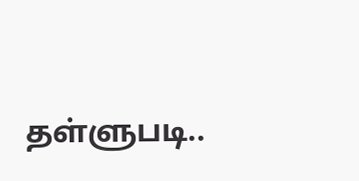தள்ளுபடி..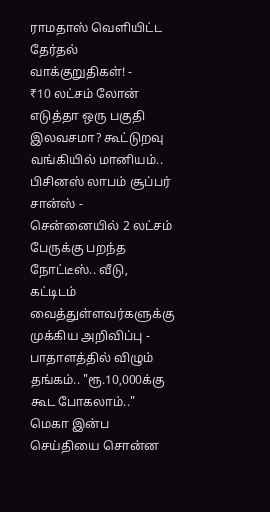ராமதாஸ் வெளியிட்ட தேர்தல் வாக்குறுதிகள்! -
₹10 லட்சம் லோன் எடுத்தா ஒரு பகுதி இலவசமா? கூட்டுறவு வங்கியில் மானியம்.. பிசினஸ் லாபம் சூப்பர் சான்ஸ் -
சென்னையில் 2 லட்சம் பேருக்கு பறந்த நோட்டீஸ்.. வீடு, கட்டிடம் வைத்துள்ளவர்களுக்கு முக்கிய அறிவிப்பு -
பாதாளத்தில் விழும் தங்கம்.. "ரூ.10,000க்கு கூட போகலாம்.." மெகா இன்ப செய்தியை சொன்ன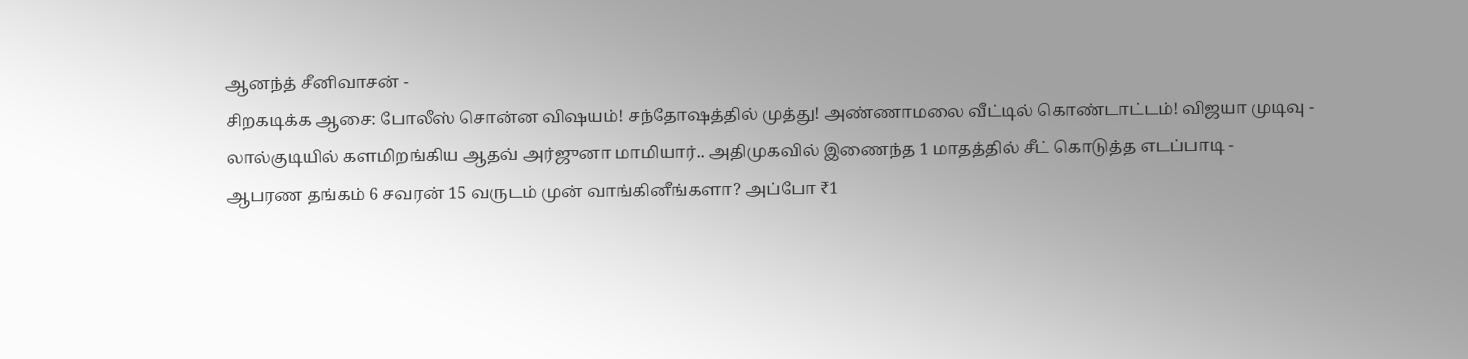ஆனந்த் சீனிவாசன் -
சிறகடிக்க ஆசை: போலீஸ் சொன்ன விஷயம்! சந்தோஷத்தில் முத்து! அண்ணாமலை வீட்டில் கொண்டாட்டம்! விஜயா முடிவு -
லால்குடியில் களமிறங்கிய ஆதவ் அர்ஜுனா மாமியார்.. அதிமுகவில் இணைந்த 1 மாதத்தில் சீட் கொடுத்த எடப்பாடி -
ஆபரண தங்கம் 6 சவரன் 15 வருடம் முன் வாங்கினீங்களா? அப்போ ₹1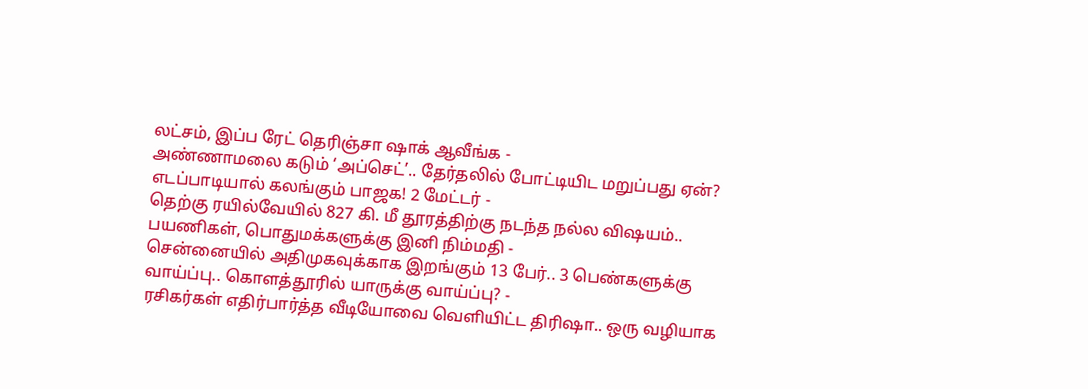லட்சம், இப்ப ரேட் தெரிஞ்சா ஷாக் ஆவீங்க -
அண்ணாமலை கடும் ‘அப்செட்’.. தேர்தலில் போட்டியிட மறுப்பது ஏன்? எடப்பாடியால் கலங்கும் பாஜக! 2 மேட்டர் -
தெற்கு ரயில்வேயில் 827 கி. மீ தூரத்திற்கு நடந்த நல்ல விஷயம்.. பயணிகள், பொதுமக்களுக்கு இனி நிம்மதி -
சென்னையில் அதிமுகவுக்காக இறங்கும் 13 பேர்.. 3 பெண்களுக்கு வாய்ப்பு.. கொளத்தூரில் யாருக்கு வாய்ப்பு? -
ரசிகர்கள் எதிர்பார்த்த வீடியோவை வெளியிட்ட திரிஷா.. ஒரு வழியாக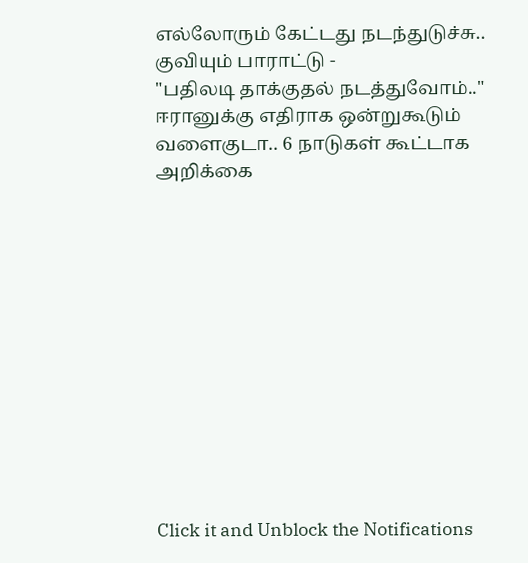எல்லோரும் கேட்டது நடந்துடுச்சு.. குவியும் பாராட்டு -
"பதிலடி தாக்குதல் நடத்துவோம்.." ஈரானுக்கு எதிராக ஒன்றுகூடும் வளைகுடா.. 6 நாடுகள் கூட்டாக அறிக்கை












Click it and Unblock the Notifications